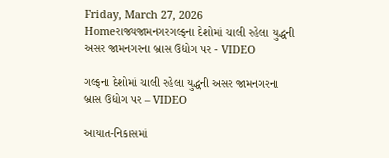Friday, March 27, 2026
Homeરાજ્યજામનગરગલ્ફના દેશોમાં ચાલી રહેલા યુદ્ધની અસર જામનગરના બ્રાસ ઉદ્યોગ પર - VIDEO

ગલ્ફના દેશોમાં ચાલી રહેલા યુદ્ધની અસર જામનગરના બ્રાસ ઉદ્યોગ પર – VIDEO

આયાત-નિકાસમાં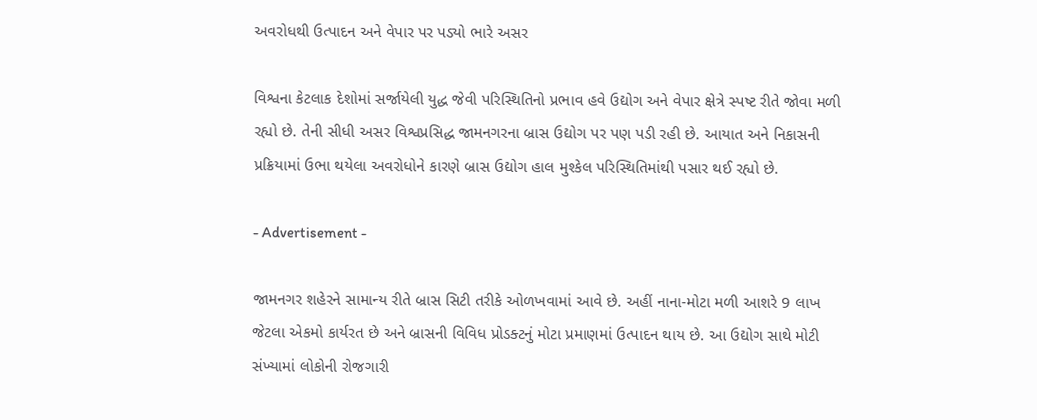અવરોધથી ઉત્પાદન અને વેપાર પર પડ્યો ભારે અસર

વિશ્વના કેટલાક દેશોમાં સર્જાયેલી યુદ્ધ જેવી પરિસ્થિતિનો પ્રભાવ હવે ઉદ્યોગ અને વેપાર ક્ષેત્રે સ્પષ્ટ રીતે જોવા મળી રહ્યો છે. તેની સીધી અસર વિશ્વપ્રસિદ્ધ જામનગરના બ્રાસ ઉદ્યોગ પર પણ પડી રહી છે. આયાત અને નિકાસની પ્રક્રિયામાં ઉભા થયેલા અવરોધોને કારણે બ્રાસ ઉદ્યોગ હાલ મુશ્કેલ પરિસ્થિતિમાંથી પસાર થઈ રહ્યો છે.

- Advertisement -

જામનગર શહેરને સામાન્ય રીતે બ્રાસ સિટી તરીકે ઓળખવામાં આવે છે. અહીં નાના-મોટા મળી આશરે 9 લાખ જેટલા એકમો કાર્યરત છે અને બ્રાસની વિવિધ પ્રોડક્ટનું મોટા પ્રમાણમાં ઉત્પાદન થાય છે. આ ઉદ્યોગ સાથે મોટી સંખ્યામાં લોકોની રોજગારી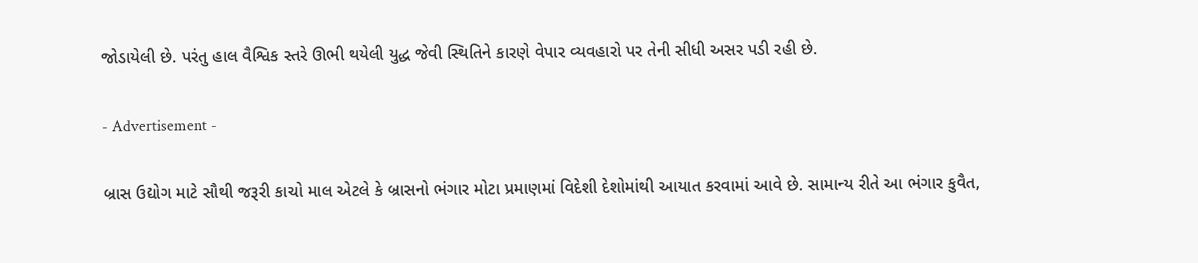જોડાયેલી છે. પરંતુ હાલ વૈશ્વિક સ્તરે ઊભી થયેલી યુદ્ધ જેવી સ્થિતિને કારણે વેપાર વ્યવહારો પર તેની સીધી અસર પડી રહી છે.

- Advertisement -

બ્રાસ ઉદ્યોગ માટે સૌથી જરૂરી કાચો માલ એટલે કે બ્રાસનો ભંગાર મોટા પ્રમાણમાં વિદેશી દેશોમાંથી આયાત કરવામાં આવે છે. સામાન્ય રીતે આ ભંગાર કુવૈત,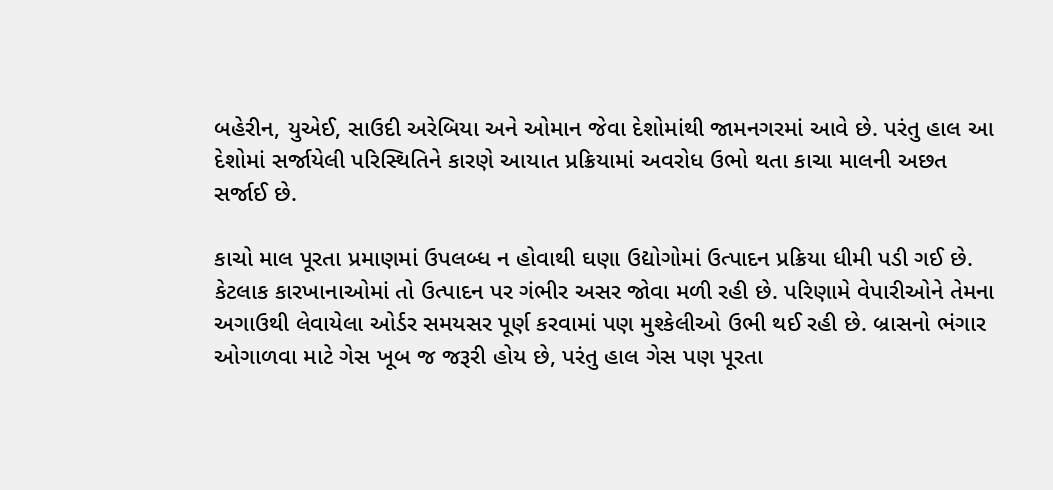બહેરીન, યુએઈ, સાઉદી અરેબિયા અને ઓમાન જેવા દેશોમાંથી જામનગરમાં આવે છે. પરંતુ હાલ આ દેશોમાં સર્જાયેલી પરિસ્થિતિને કારણે આયાત પ્રક્રિયામાં અવરોધ ઉભો થતા કાચા માલની અછત સર્જાઈ છે.

કાચો માલ પૂરતા પ્રમાણમાં ઉપલબ્ધ ન હોવાથી ઘણા ઉદ્યોગોમાં ઉત્પાદન પ્રક્રિયા ધીમી પડી ગઈ છે. કેટલાક કારખાનાઓમાં તો ઉત્પાદન પર ગંભીર અસર જોવા મળી રહી છે. પરિણામે વેપારીઓને તેમના અગાઉથી લેવાયેલા ઓર્ડર સમયસર પૂર્ણ કરવામાં પણ મુશ્કેલીઓ ઉભી થઈ રહી છે. બ્રાસનો ભંગાર ઓગાળવા માટે ગેસ ખૂબ જ જરૂરી હોય છે, પરંતુ હાલ ગેસ પણ પૂરતા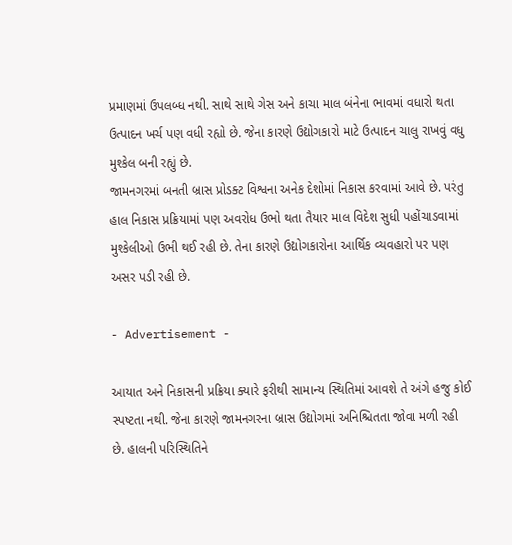પ્રમાણમાં ઉપલબ્ધ નથી. સાથે સાથે ગેસ અને કાચા માલ બંનેના ભાવમાં વધારો થતા ઉત્પાદન ખર્ચ પણ વધી રહ્યો છે. જેના કારણે ઉદ્યોગકારો માટે ઉત્પાદન ચાલુ રાખવું વધુ મુશ્કેલ બની રહ્યું છે.
જામનગરમાં બનતી બ્રાસ પ્રોડક્ટ વિશ્વના અનેક દેશોમાં નિકાસ કરવામાં આવે છે. પરંતુ હાલ નિકાસ પ્રક્રિયામાં પણ અવરોધ ઉભો થતા તૈયાર માલ વિદેશ સુધી પહોંચાડવામાં મુશ્કેલીઓ ઉભી થઈ રહી છે. તેના કારણે ઉદ્યોગકારોના આર્થિક વ્યવહારો પર પણ અસર પડી રહી છે.

- Advertisement -

આયાત અને નિકાસની પ્રક્રિયા ક્યારે ફરીથી સામાન્ય સ્થિતિમાં આવશે તે અંગે હજુ કોઈ સ્પષ્ટતા નથી. જેના કારણે જામનગરના બ્રાસ ઉદ્યોગમાં અનિશ્ચિતતા જોવા મળી રહી છે. હાલની પરિસ્થિતિને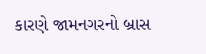કારણે જામનગરનો બ્રાસ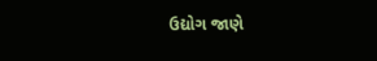ઉદ્યોગ જાણે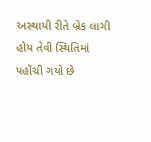અસ્થાયી રીતે બ્રેક લાગી હોય તેવી સ્થિતિમાં પહોંચી ગયો છે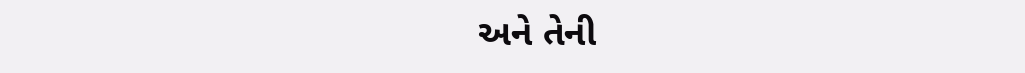અને તેની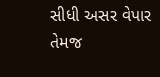સીધી અસર વેપાર તેમજ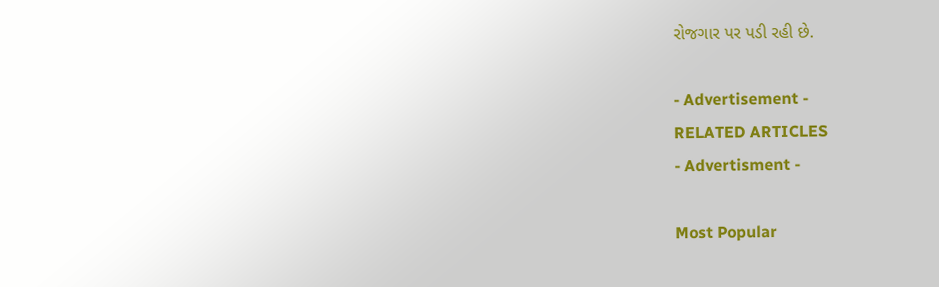રોજગાર પર પડી રહી છે.

- Advertisement -
RELATED ARTICLES
- Advertisment -

Most Popular